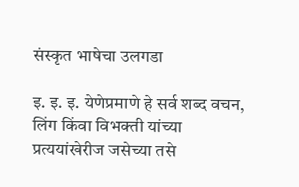संस्कृत भाषेचा उलगडा

इ. इ. इ. येणेप्रमाणे हे सर्व शब्द वचन, लिंग किंवा विभक्ती यांच्या प्रत्ययांखेरीज जसेच्या तसे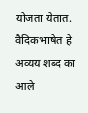योजता येतात. वैदिकभाषेत हे अव्यय शब्द का आले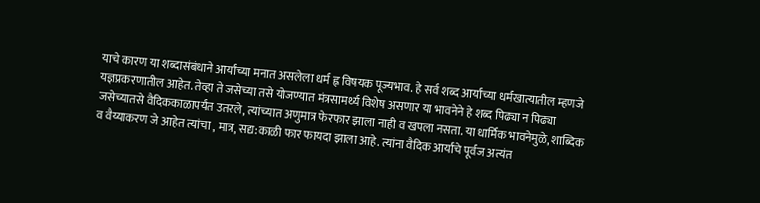याचे कारण या शब्दासंबंधाने आर्यांच्या मनात असलेला धर्म ह्न विषयक पूज्यभाव. हे सर्व शब्द आर्यांच्या धर्मखात्यातील म्हणजे यज्ञप्रकरणातील आहेत. तेव्हा ते जसेच्या तसे योजण्यात मंत्रसामर्थ्य विशेष असणार या भावनेने हे शब्द पिढ्या न पिढ्या जसेच्यातसे वैदिककाळापर्यंत उतरले, त्यांच्यात अणुमात्र फेरफार झाला नाही व खपला नसता. या धार्मिक भावनेमुळे, शाब्दिक व वैय्याकरण जे आहेत त्यांचा , मात्र, सद्य:काळी फार फायदा झाला आहे. त्यांना वैदिक आर्यांचे पूर्वज अत्यंत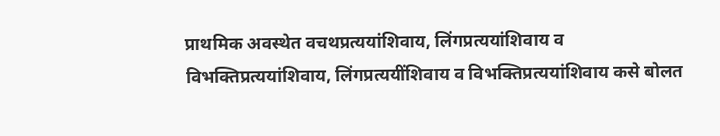प्राथमिक अवस्थेत वचथप्रत्ययांशिवाय, लिंगप्रत्ययांशिवाय व विभक्तिप्रत्ययांशिवाय, लिंगप्रत्ययींशिवाय व विभक्तिप्रत्ययांशिवाय कसे बोलत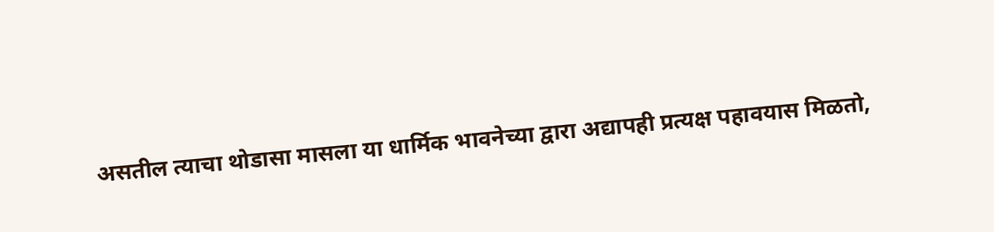असतील त्याचा थोडासा मासला या धार्मिक भावनेच्या द्वारा अद्यापही प्रत्यक्ष पहावयास मिळतो,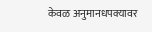केवळ अनुमानधपक्यावर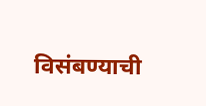विसंबण्याची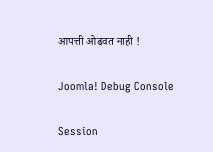आपत्ती ओढवत नाही !

Joomla! Debug Console

Session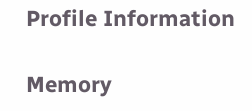Profile Information

Memory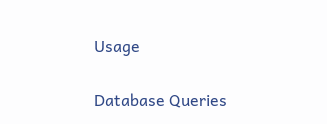Usage

Database Queries